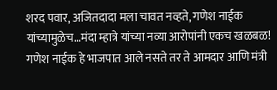शरद पवार, अजितदादा मला चावत नव्हते, गणेश नाईक यांच्यामुळेच…मंदा म्हात्रे यांच्या नव्या आरोपांनी एकच खळबळ!
गणेश नाईक हे भाजपात आले नसते तर ते आमदार आणि मंत्री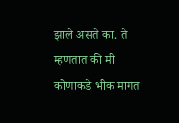झाले असते का. ते म्हणतात की मी कोणाकडे भीक मागत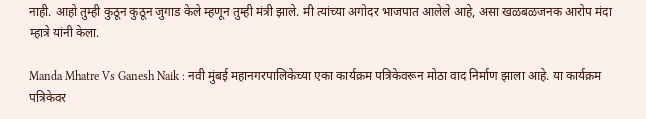नाही. आहो तुम्ही कुठून कुठून जुगाड केले म्हणून तुम्ही मंत्री झाले. मी त्यांच्या अगोदर भाजपात आलेले आहे, असा खळबळजनक आरोप मंदा म्हात्रे यांनी केला.

Manda Mhatre Vs Ganesh Naik : नवी मुंबई महानगरपालिकेच्या एका कार्यक्रम पत्रिकेवरून मोठा वाद निर्माण झाला आहे. या कार्यक्रम पत्रिकेवर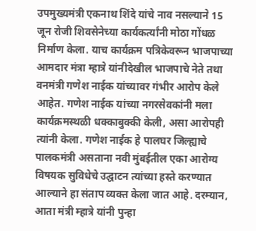उपमुख्यमंत्री एकनाथ शिंदे यांचे नाव नसल्याने 15 जून रोजी शिवसेनेच्या कार्यकर्त्यांनी मोठा गोंधळ निर्माण केला. याच कार्यक्रम पत्रिकेवरून भाजपाच्या आमदार मंत्रा म्हात्रे यांनीदेखील भाजपाचे नेते तथा वनमंत्री गणेश नाईक यांच्यावर गंभीर आरोप केले आहेत. गणेश नाईक यांच्या नगरसेवकांनी मला कार्यक्रमस्थळी धक्काबुक्की केली, असा आरोपही त्यांनी केला. गणेश नाईक हे पालघर जिल्ह्याचे पालकमंत्री असताना नवी मुंबईतील एका आरोग्य विषयक सुविधेचे उद्घाटन त्यांच्या हस्ते करण्यात आल्याने हा संताप व्यक्त केला जात आहे. दरम्यान, आता मंत्री म्हात्रे यांनी पुन्हा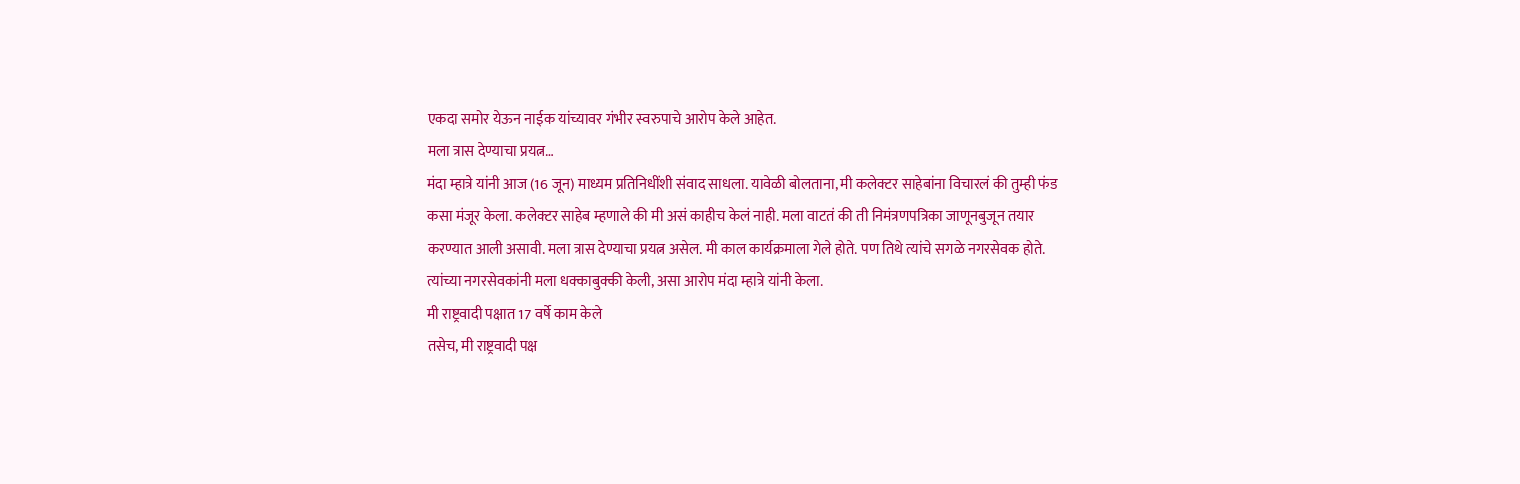एकदा समोर येऊन नाईक यांच्यावर गंभीर स्वरुपाचे आरोप केले आहेत.
मला त्रास देण्याचा प्रयत्न…
मंदा म्हात्रे यांनी आज (16 जून) माध्यम प्रतिनिधींशी संवाद साधला. यावेळी बोलताना, मी कलेक्टर साहेबांना विचारलं की तुम्ही फंड कसा मंजूर केला. कलेक्टर साहेब म्हणाले की मी असं काहीच केलं नाही. मला वाटतं की ती निमंत्रणपत्रिका जाणूनबुजून तयार करण्यात आली असावी. मला त्रास देण्याचा प्रयत्न असेल. मी काल कार्यक्रमाला गेले होते. पण तिथे त्यांचे सगळे नगरसेवक होते. त्यांच्या नगरसेवकांनी मला धक्काबुक्की केली, असा आरोप मंदा म्हात्रे यांनी केला.
मी राष्ट्रवादी पक्षात 17 वर्षे काम केले
तसेच, मी राष्ट्रवादी पक्ष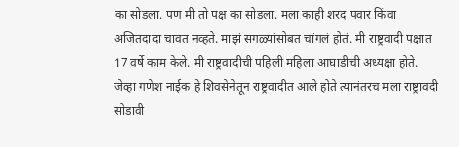का सोडला. पण मी तो पक्ष का सोडला. मला काही शरद पवार किंवा अजितदादा चावत नव्हते. माझं सगळ्यांसोबत चांगलं होतं. मी राष्ट्रवादी पक्षात 17 वर्षे काम केले. मी राष्ट्रवादीची पहिली महिला आघाडीची अध्यक्षा होते. जेव्हा गणेश नाईक हे शिवसेनेतून राष्ट्रवादीत आले होते त्यानंतरच मला राष्ट्रावदी सोडावी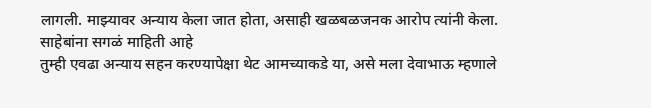लागली. माझ्यावर अन्याय केला जात होता, असाही खळबळजनक आरोप त्यांनी केला.
साहेबांना सगळं माहिती आहे
तुम्ही एवढा अन्याय सहन करण्यापेक्षा थेट आमच्याकडे या, असे मला देवाभाऊ म्हणाले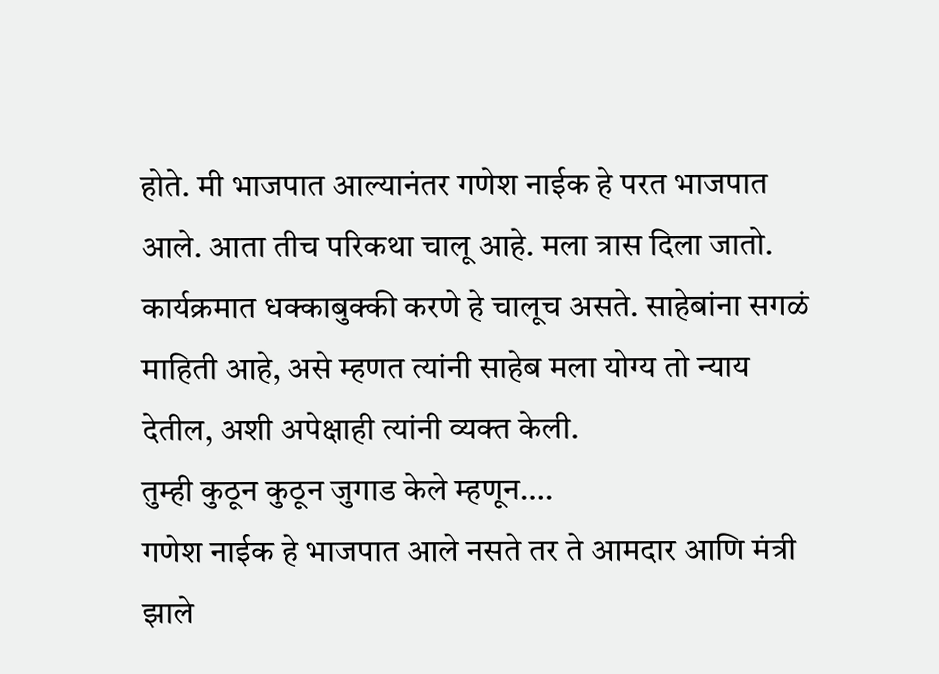होते. मी भाजपात आल्यानंतर गणेश नाईक हे परत भाजपात आले. आता तीच परिकथा चालू आहे. मला त्रास दिला जातो. कार्यक्रमात धक्काबुक्की करणे हे चालूच असते. साहेबांना सगळं माहिती आहे, असे म्हणत त्यांनी साहेब मला योग्य तो न्याय देतील, अशी अपेक्षाही त्यांनी व्यक्त केली.
तुम्ही कुठून कुठून जुगाड केले म्हणून….
गणेश नाईक हे भाजपात आले नसते तर ते आमदार आणि मंत्री झाले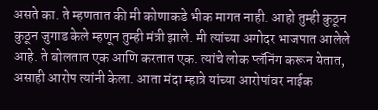असते का. ते म्हणतात की मी कोणाकडे भीक मागत नाही. आहो तुम्ही कुठून कुठून जुगाड केले म्हणून तुम्ही मंत्री झाले. मी त्यांच्या अगोदर भाजपात आलेले आहे. ते बोलतात एक आणि करतात एक. त्यांचे लोक प्लॅनिंग करून येतात, असाही आरोप त्यांनी केला. आता मंदा म्हात्रे यांच्या आरोपांवर नाईक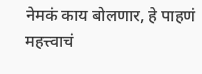नेमकं काय बोलणार, हे पाहणं महत्त्वाचं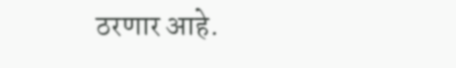ठरणार आहे.